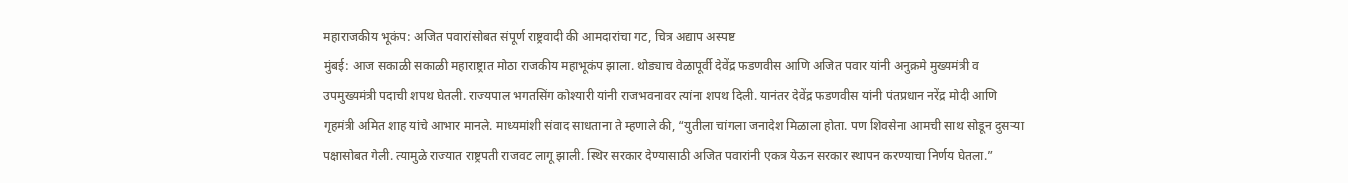महाराजकीय भूकंप: अजित पवारांसोबत संपूर्ण राष्ट्रवादी की आमदारांचा गट, चित्र अद्याप अस्पष्ट
मुंबई: आज सकाळी सकाळी महाराष्ट्रात मोठा राजकीय महाभूकंप झाला. थोड्याच वेळापूर्वी देवेंद्र फडणवीस आणि अजित पवार यांनी अनुक्रमे मुख्यमंत्री व उपमुख्यमंत्री पदाची शपथ घेतली. राज्यपाल भगतसिंग कोश्यारी यांनी राजभवनावर त्यांना शपथ दिली. यानंतर देवेंद्र फडणवीस यांनी पंतप्रधान नरेंद्र मोदी आणि गृहमंत्री अमित शाह यांचे आभार मानले. माध्यमांशी संवाद साधताना ते म्हणाले की, “युतीला चांगला जनादेश मिळाला होता. पण शिवसेना आमची साथ सोडून दुसऱ्या पक्षासोबत गेली. त्यामुळे राज्यात राष्ट्रपती राजवट लागू झाली. स्थिर सरकार देण्यासाठी अजित पवारांनी एकत्र येऊन सरकार स्थापन करण्याचा निर्णय घेतला.”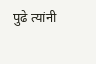पुढे त्यांनी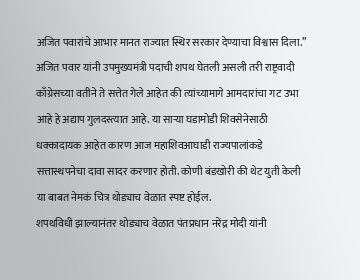अजित पवारांचे आभार मानत राज्यात स्थिर सरकार देण्याचा विश्वास दिला.”
अजित पवार यांनी उपमुख्यमंत्री पदाची शपथ घेतली असली तरी राष्ट्रवादी काँग्रेसच्या वतीने ते सत्तेत गेले आहेत की त्यांच्यामागे आमदारांचा गट उभा आहे हे अद्याप गुलदस्त्यात आहे. या साऱ्या घडामोडी शिवसेनेसाठी धक्कादायक आहेत कारण आज महाशिवआघाडी राज्यपालांकडे सत्तास्थपनेचा दावा सादर करणार होती. कोणी बंडखोरी की थेट युती केली या बाबत नेमकं चित्र थोड्याच वेळात स्पष्ट होईल.
शपथविधी झाल्यानंतर थोड्याच वेळात पंतप्रधान नरेंद्र मोदी यांनी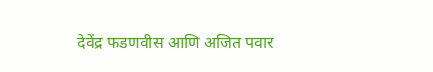देवेंद्र फडणवीस आणि अजित पवार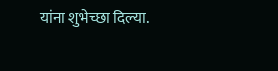यांना शुभेच्छा दिल्या.